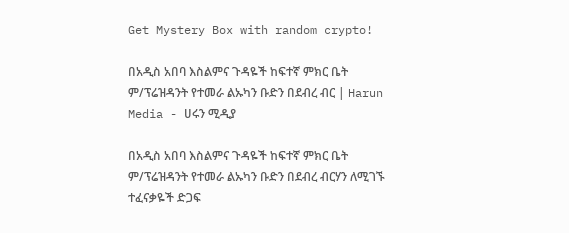Get Mystery Box with random crypto!

በአዲስ አበባ እስልምና ጉዳዬች ከፍተኛ ምክር ቤት ም/ፕሬዝዳንት የተመራ ልኡካን ቡድን በደብረ ብር | Harun Media - ሀሩን ሚዲያ

በአዲስ አበባ እስልምና ጉዳዬች ከፍተኛ ምክር ቤት ም/ፕሬዝዳንት የተመራ ልኡካን ቡድን በደብረ ብርሃን ለሚገኙ ተፈናቃዬች ድጋፍ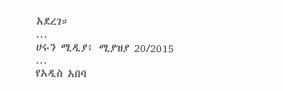አደረገ።
...
ሀሩን ሚዲያ፥ ሚያዝያ 20/2015
...
የአዲስ አበባ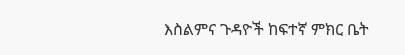እስልምና ጉዳዮች ከፍተኛ ምክር ቤት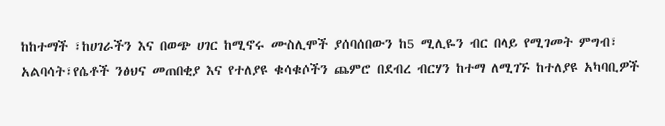ከከተማች ፣ከሀገራችን እና በወጭ ሀገር ከሚኖሩ ሙስሊሞች ያሰባሰበውን ከ5 ሚሊዬን ብር በላይ የሚገመት ምግብ፣ አልባሳት፣የሴቶች ንፅህና መጠበቂያ እና የተለያዩ ቁሳቁሶችን ጨምሮ በደብረ ብርሃን ከተማ ለሚገኙ ከተለያዩ አካባቢዎች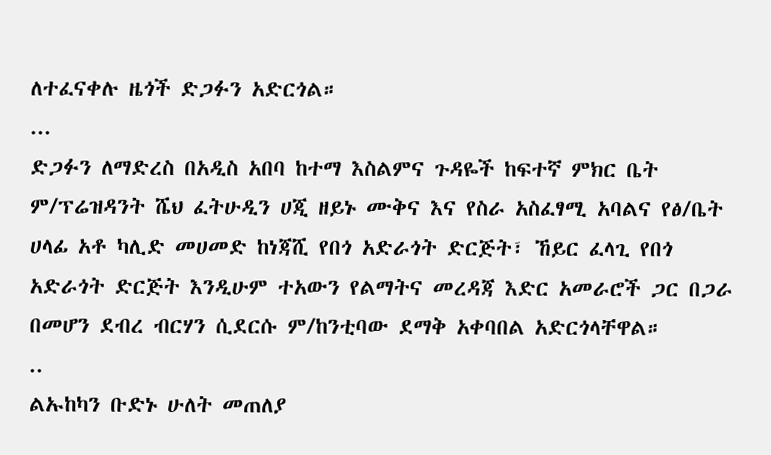ለተፈናቀሉ ዜጎች ድጋፉን አድርጎል።
...
ድጋፉን ለማድረስ በአዲስ አበባ ከተማ እስልምና ጉዳዬች ከፍተኛ ምክር ቤት ም/ፕሬዝዳንት ሼህ ፈትሁዲን ሀጂ ዘይኑ ሙቅና እና የስራ አስፈፃሚ አባልና የፅ/ቤት ሀላፊ አቶ ካሊድ መሀመድ ከነጃሺ የበጎ አድራጎት ድርጅት፣ ኸይር ፈላጊ የበጎ አድራጎት ድርጅት እንዲሁም ተአውን የልማትና መረዳጃ እድር አመራሮች ጋር በጋራ በመሆን ደብረ ብርሃን ሲደርሱ ም/ከንቲባው ደማቅ አቀባበል አድርጎላቸዋል።
..
ልኡከካን ቡድኑ ሁለት መጠለያ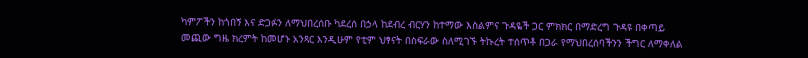ካምፖችን ከጎበኝ እና ድጋፉን ለማህበረሰቡ ካደረሰ በኃላ ከደብረ ብርሃን ከተማው እስልምና ጉዳዬች ጋር ምክክር በማድረግ ጉዳዩ በቀጣይ መጪው ግዜ ክረምት ከመሆኑ አንጻር እንዲሁም የቲም ህፃናት በስፍራው ስለሚገኙ ትኩረት ተሰጥቶ በጋራ የማህበረሰባችንን ችግር ለማቀለል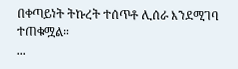በቀጣይነት ትኩረት ተሰጥቶ ሊሰራ እንደሚገባ ተጠቁሟል።
...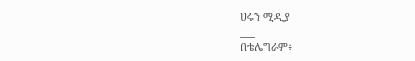ሀሩን ሚዲያ
___
በቴሌግራም፥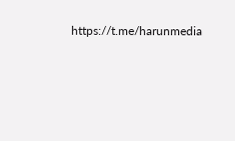https://t.me/harunmedia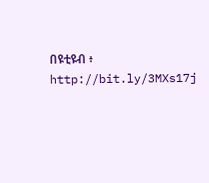በዩቲዩብ ፥ http://bit.ly/3MXs17j